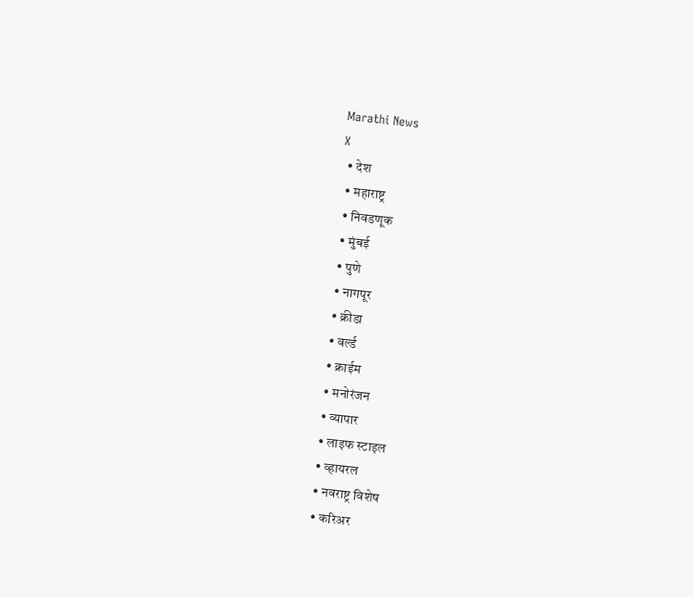Marathi News
X
  • देश
  • महाराष्ट्र
  • निवडणूक
  • मुंबई
  • पुणे
  • नागपूर
  • क्रीडा
  • वर्ल्ड
  • क्राईम
  • मनोरंजन
  • व्यापार
  • लाइफ स्टाइल
  • व्हायरल
  • नवराष्ट्र विशेष
  • करिअर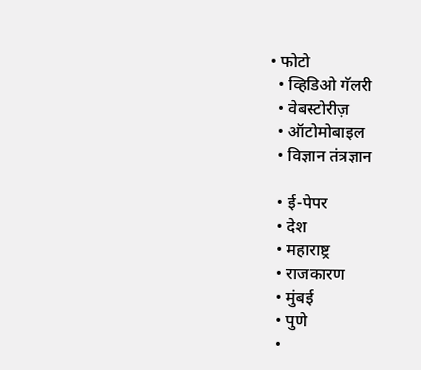• फोटो
  • व्हिडिओ गॅलरी
  • वेबस्टोरीज़
  • ऑटोमोबाइल
  • विज्ञान तंत्रज्ञान

  • ई-पेपर
  • देश
  • महाराष्ट्र
  • राजकारण
  • मुंबई
  • पुणे
  •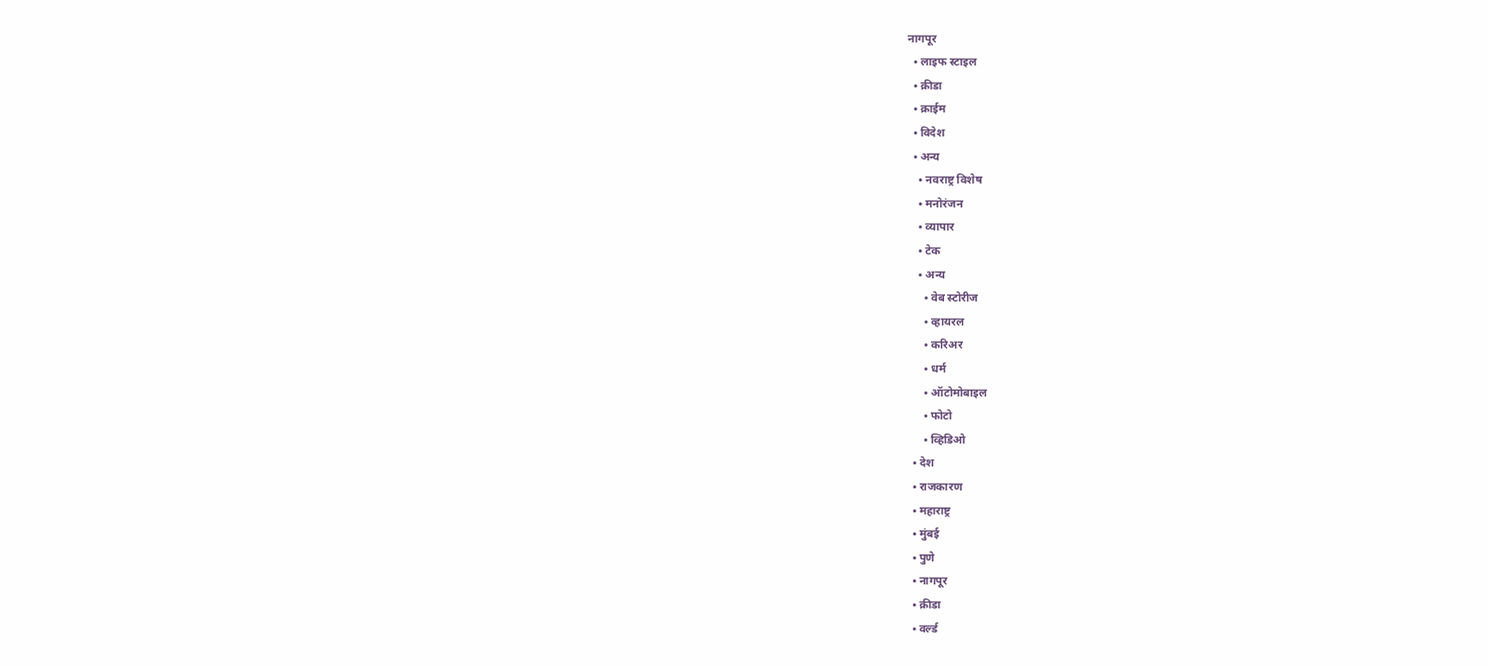नागपूर
  • लाइफ स्टाइल
  • क्रीडा
  • क्राईम
  • विदेश
  • अन्य
    • नवराष्ट्र विशेष
    • मनोरंजन
    • व्यापार
    • टेक
    • अन्य
      • वेब स्टोरीज
      • व्हायरल
      • करिअर
      • धर्म
      • ऑटोमोबाइल
      • फोटो
      • व्हिडिओ
  • देश
  • राजकारण
  • महाराष्ट्र
  • मुंबई
  • पुणे
  • नागपूर
  • क्रीडा
  • वर्ल्ड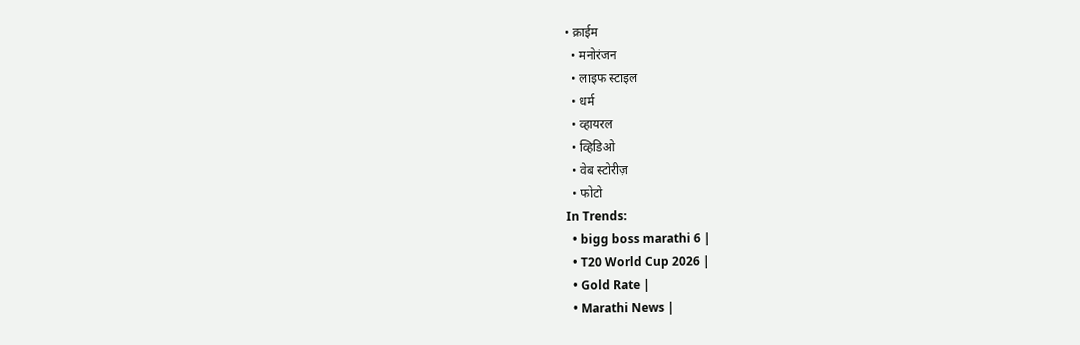• क्राईम
  • मनोरंजन
  • लाइफ स्टाइल
  • धर्म
  • व्हायरल
  • व्हिडिओ
  • वेब स्टोरीज़
  • फोटो
In Trends:
  • bigg boss marathi 6 |
  • T20 World Cup 2026 |
  • Gold Rate |
  • Marathi News |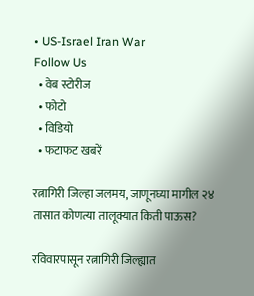• US-Israel Iran War
Follow Us
  • वेब स्टोरीज
  • फोटो
  • विडियो
  • फटाफट खबरें

रत्नागिरी जिल्हा जलमय, जाणूनघ्या मागील २४ तासात कोणत्या तालूक्यात किती पाऊस?

रविवारपासून रत्नागिरी जिल्ह्यात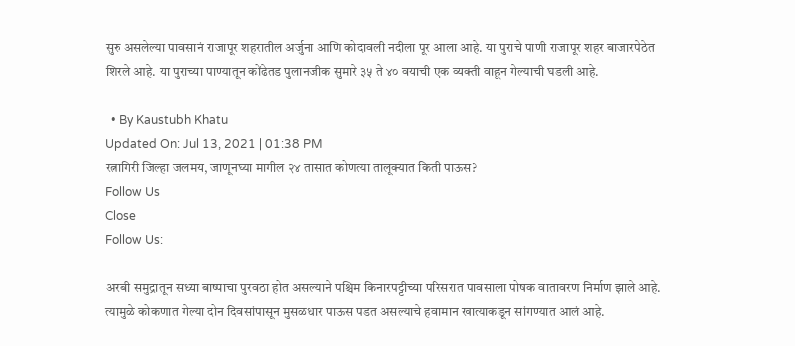सुरु असलेल्या पावसानं राजापूर शहरातील अर्जुना आणि कोदावली नदीला पूर आला आहे. या पुराचे पाणी राजापूर शहर बाजारपेठेत शिरले आहे. या पुराच्या पाण्यातून कोंढेतड पुलानजीक सुमारे ३५ ते ४० वयाची एक व्यक्ती वाहून गेल्याची घडली आहे.

  • By Kaustubh Khatu
Updated On: Jul 13, 2021 | 01:38 PM
रत्नागिरी जिल्हा जलमय, जाणूनघ्या मागील २४ तासात कोणत्या तालूक्यात किती पाऊस?
Follow Us
Close
Follow Us:

अरबी समुद्रातून सध्या बाष्पाचा पुरवठा होत असल्याने पश्चिम किनारपट्टीच्या परिसरात पावसाला पोषक वातावरण निर्माण झाले आहे. त्यामुळे कोकणात गेल्या दोन दिवसांपासून मुसळधार पाऊस पडत असल्याचे हवामान खात्याकडून सांगण्यात आलं आहे.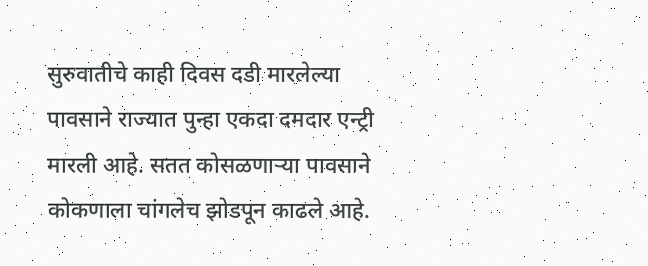सुरुवातीचे काही दिवस दडी मारलेल्या पावसाने राज्यात पुन्हा एकदा दमदार एन्ट्री मारली आहे. सतत कोसळणाऱ्या पावसाने कोकणाला चांगलेच झोडपून काढले आहे.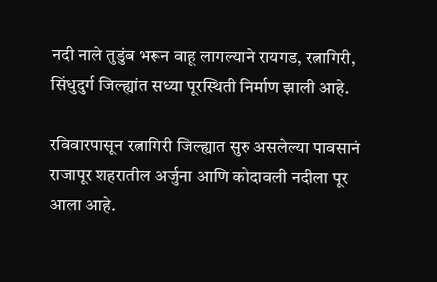नदी नाले तुडुंब भरून वाहू लागल्याने रायगड, रत्नागिरी, सिंधुदुर्ग जिल्ह्यांत सध्या पूरस्थिती निर्माण झाली आहे.

रविवारपासून रत्नागिरी जिल्ह्यात सुरु असलेल्या पावसानं राजापूर शहरातील अर्जुना आणि कोदावली नदीला पूर आला आहे.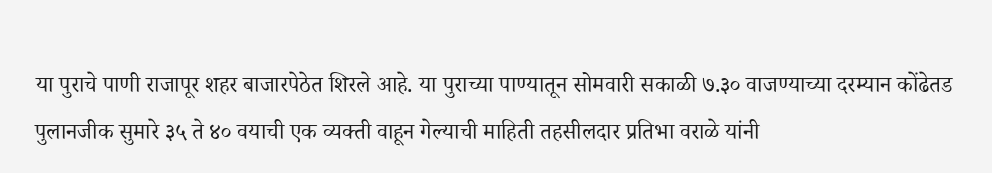या पुराचे पाणी राजापूर शहर बाजारपेठेत शिरले आहे. या पुराच्या पाण्यातून सोमवारी सकाळी ७.३० वाजण्याच्या दरम्यान कोंढेतड पुलानजीक सुमारे ३५ ते ४० वयाची एक व्यक्ती वाहून गेल्याची माहिती तहसीलदार प्रतिभा वराळे यांनी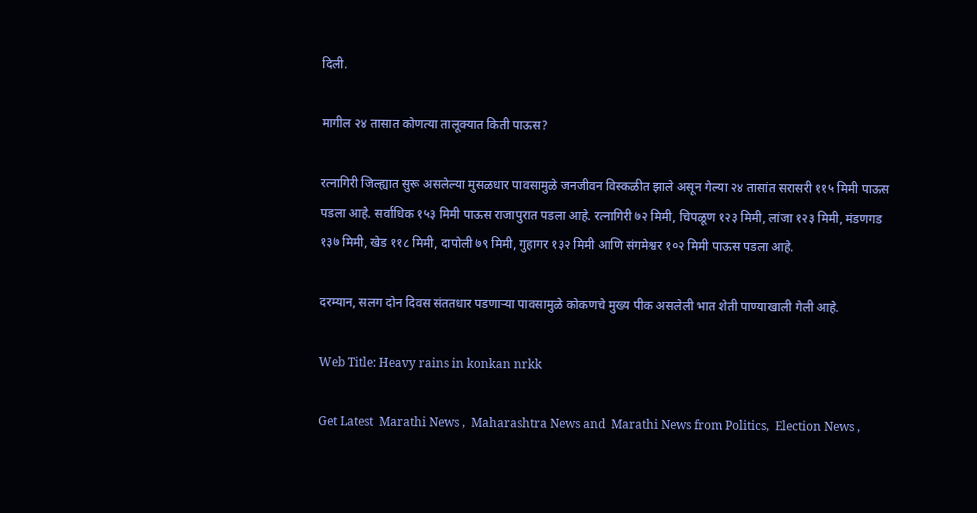दिली.

मागील २४ तासात कोणत्या तालूक्यात किती पाऊस?

रत्नागिरी जिल्ह्यात सुरू असलेल्या मुसळधार पावसामुळे जनजीवन विस्कळीत झाले असून गेल्या २४ तासांत सरासरी ११५ मिमी पाऊस पडला आहे. सर्वाधिक १५३ मिमी पाऊस राजापुरात पडला आहे. रत्नागिरी ७२ मिमी, चिपळूण १२३ मिमी, लांजा १२३ मिमी, मंडणगड १३७ मिमी, खेड ११८ मिमी, दापोली ७९ मिमी, गुहागर १३२ मिमी आणि संगमेश्वर १०२ मिमी पाऊस पडला आहे.

दरम्यान, सलग दोन दिवस संततधार पडणाऱ्या पावसामुळे कोकणचे मुख्य पीक असलेली भात शेती पाण्याखाली गेली आहे.

Web Title: Heavy rains in konkan nrkk

Get Latest  Marathi News ,  Maharashtra News and  Marathi News from Politics,  Election News ,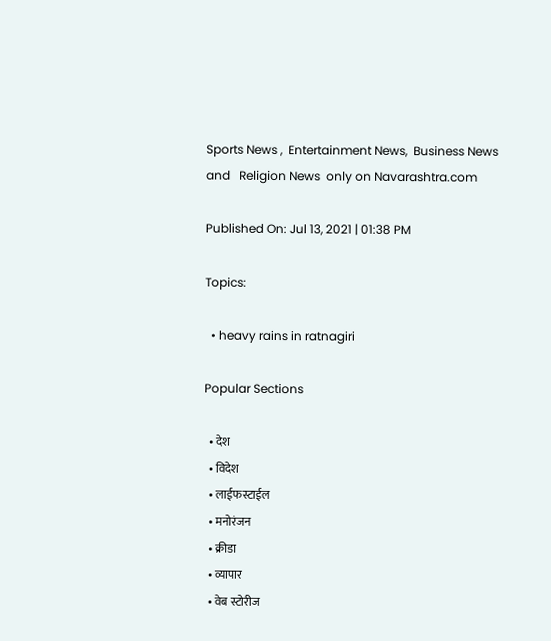Sports News ,  Entertainment News,  Business News and   Religion News  only on Navarashtra.com

Published On: Jul 13, 2021 | 01:38 PM

Topics:

  • heavy rains in ratnagiri

Popular Sections

  • देश
  • विदेश
  • लाईफस्टाईल
  • मनोरंजन
  • क्रीडा
  • व्यापार
  • वेब स्टोरीज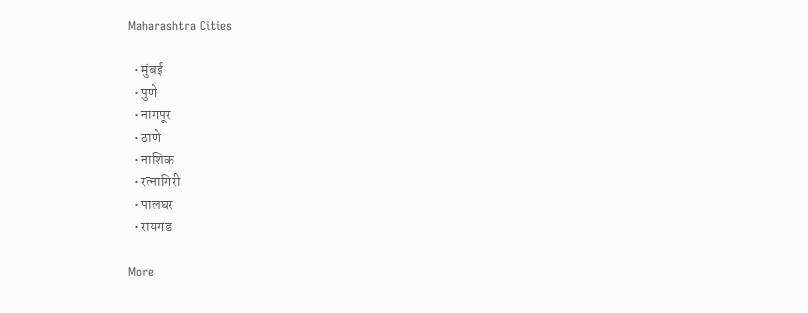Maharashtra Cities

  • मुंबई
  • पुणे
  • नागपूर
  • ठाणे
  • नाशिक
  • रत्नागिरी
  • पालघर
  • रायगड

More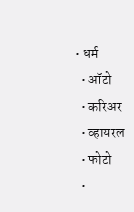• धर्म
  • ऑटो
  • करिअर
  • व्हायरल
  • फोटो
  •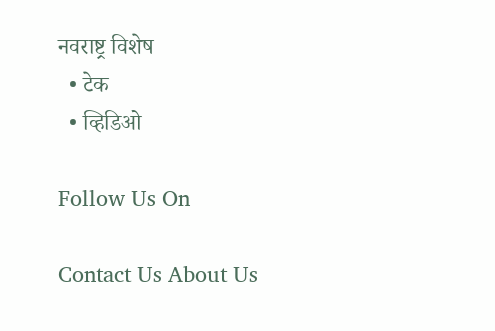नवराष्ट्र विशेष
  • टेक
  • व्हिडिओ

Follow Us On

Contact Us About Us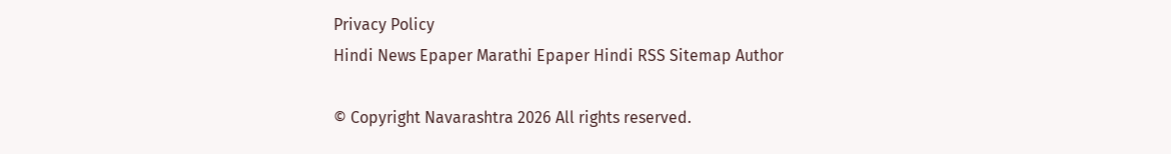Privacy Policy
Hindi News Epaper Marathi Epaper Hindi RSS Sitemap Author

© Copyright Navarashtra 2026 All rights reserved.